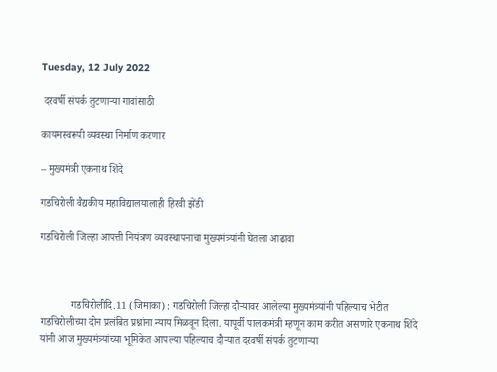Tuesday, 12 July 2022

 दरवर्षी संपर्क तुटणाऱ्या गावांसाठी

कायमस्वरूपी व्यवस्था निर्माण करणार

– मुख्यमंत्री एकनाथ शिंदे

गडचिरोली वैद्यकीय महाविद्यालयालाही हिरवी झेंडी

गडचिरोली जिल्हा आपत्ती नियंत्रण व्यवस्थापनाचा मुख्यमंत्र्यांनी घेतला आढावा



            गडचिरोलीदि.11 (जिमाका) : गडचिरोली जिल्हा दौऱ्यावर आलेल्या मुख्यमंत्र्यांनी पहिल्याच भेटीत गडचिरोलीच्या दोन प्रलंबित प्रश्नांना न्याय मिळवून दिला. यापूर्वी पालकमंत्री म्हणून काम करीत असणारे एकनाथ शिंदे यांनी आज मुख्यमंत्र्यांच्या भूमिकेत आपल्या पहिल्याच दौऱ्यात दरवर्षी संपर्क तुटणाऱ्या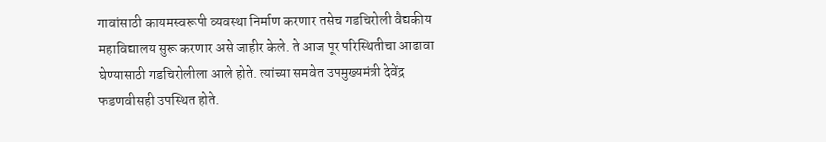गावांसाठी कायमस्वरूपी व्यवस्था निर्माण करणार तसेच गडचिरोली वैद्यकीय महाविद्यालय सुरू करणार असे जाहीर केले. ते आज पूर परिस्थितीचा आढावा घेण्यासाठी गडचिरोलीला आले होते. त्यांच्या समवेत उपमुख्यमंत्री देवेंद्र फडणवीसही उपस्थित होते.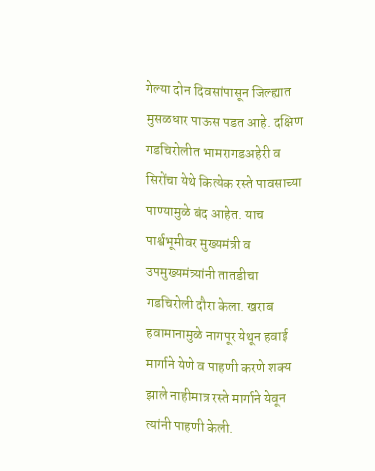गेल्या दोन दिवसांपासून जिल्ह्यात मुसळधार पाऊस पडत आहे. दक्षिण गडचिरोलीत भामरागडअहेरी व सिरोंचा येथे कित्येक रस्ते पावसाच्या पाण्यामुळे बंद आहेत. याच पार्श्वभूमीवर मुख्यमंत्री व उपमुख्यमंत्र्यांनी तातडीचा गडचिरोली दौरा केला. खराब हवामानामुळे नागपूर येथून हवाई मार्गाने येणे व पाहणी करणे शक्य झाले नाहीमात्र रस्ते मार्गाने येवून त्यांनी पाहणी केली.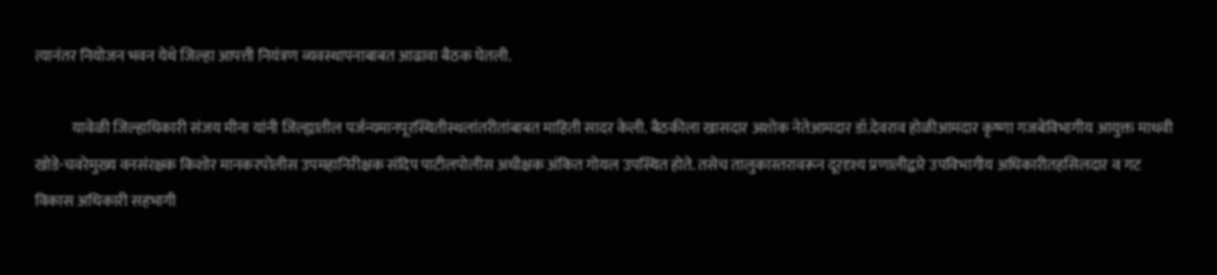त्यानंतर नियोजन भवन येथे जिल्हा आपत्ती नियंत्रण व्यवस्थापनाबाबत आढावा बैठक घेतली.

            यावेळी जिल्हाधिकारी संजय मीना यांनी जिल्ह्यातील पर्जन्यमानपूरस्थितीस्थलांतरीतांबाबत माहिती सादर केली. बैठकीला खासदार अशोक नेतेआमदार डॉ.देवराव होळीआमदार कृष्णा गजबेविभागीय आयुक्त माधवी खोडे-चवरेमुख्य वनसंरक्षक किशोर मानकरपोलीस उपमहानिरीक्षक संदिप पाटीलपोलीस अधीक्षक अंकित गोयल उपस्थित होते. तसेच तालुकास्तरावरून दूरदृश्य प्रणालीद्वारे उपविभागीय अधिकारीतहसिलदार व गट विकास अधिकारी सहभागी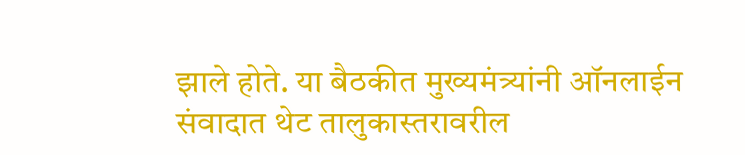झाले होते. या बैठकीत मुख्यमंत्र्यांनी ऑनलाईन संवादात थेट तालुकास्तरावरील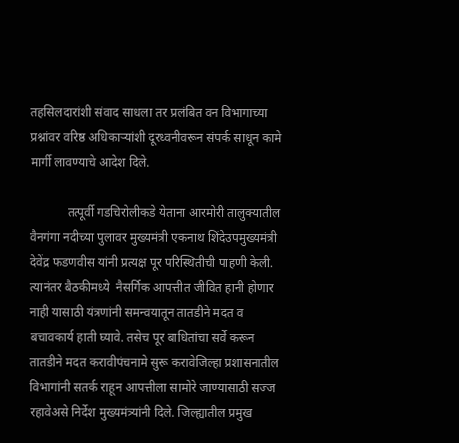तहसिलदारांशी संवाद साधला तर प्रलंबित वन विभागाच्या प्रश्नांवर वरिष्ठ अधिकाऱ्यांशी दूरध्वनीवरून संपर्क साधून कामे मार्गी लावण्याचे आदेश दिले.

            तत्पूर्वी गडचिरोलीकडे येताना आरमोरी तालुक्यातील वैनगंगा नदीच्या पुलावर मुख्यमंत्री एकनाथ शिंदेउपमुख्यमंत्री देवेंद्र फडणवीस यांनी प्रत्यक्ष पूर परिस्थितीची पाहणी केली. त्यानंतर बैठकीमध्ये  नैसर्गिक आपत्तीत जीवित हानी होणार नाही यासाठी यंत्रणांनी समन्वयातून तातडीने मदत व बचावकार्य हाती घ्यावे. तसेच पूर बाधितांचा सर्वे करून तातडीने मदत करावीपंचनामे सुरू करावेजिल्हा प्रशासनातील विभागांनी सतर्क राहून आपत्तीला सामोरे जाण्यासाठी सज्ज रहावेअसे निर्देश मुख्यमंत्र्यांनी दिले. जिल्ह्यातील प्रमुख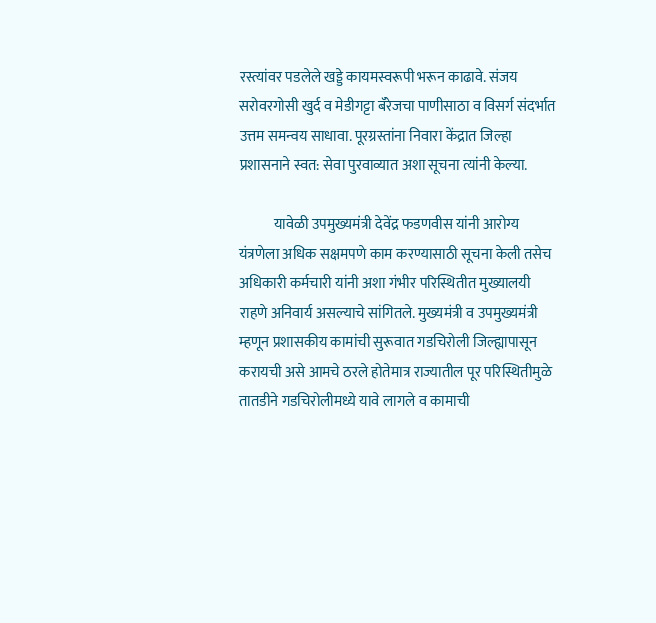रस्त्यांवर पडलेले खड्डे कायमस्वरूपी भरून काढावे. संजय सरोवरगोसी खुर्द व मेडीगट्टा बॅरेजचा पाणीसाठा व विसर्ग संदर्भात उत्तम समन्वय साधावा. पूरग्रस्तांना निवारा केंद्रात जिल्हा प्रशासनाने स्वत: सेवा पुरवाव्यात अशा सूचना त्यांनी केल्या.

            यावेळी उपमुख्यमंत्री देवेंद्र फडणवीस यांनी आरोग्य यंत्रणेला अधिक सक्षमपणे काम करण्यासाठी सूचना केली तसेच अधिकारी कर्मचारी यांनी अशा गंभीर परिस्थितीत मुख्यालयी राहणे अनिवार्य असल्याचे सांगितले. मुख्यमंत्री व उपमुख्यमंत्री म्हणून प्रशासकीय कामांची सुरूवात गडचिरोली जिल्ह्यापासून करायची असे आमचे ठरले होतेमात्र राज्यातील पूर परिस्थितीमुळे तातडीने गडचिरोलीमध्ये यावे लागले व कामाची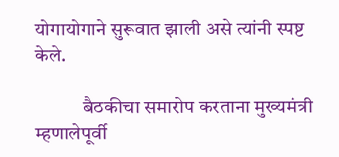योगायोगाने सुरूवात झाली असे त्यांनी स्पष्ट केले.

            बैठकीचा समारोप करताना मुख्यमंत्री म्हणालेपूर्वी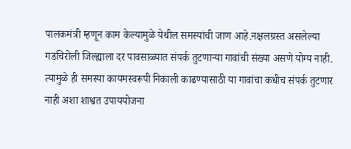पालकमंत्री म्हणून काम केल्यामुळे येथील समस्यांची जाण आहे.नक्षलग्रस्त असलेल्या गडचिरोली जिल्ह्याला दर पावसाळ्यात संपर्क तुटणाऱ्या गावांची संख्या असणे योग्य नाही. त्यामुळे ही समस्या कायमस्वरूपी निकाली काढण्यासाठी या गावांचा कधीच संपर्क तुटणार नाही अशा शाश्वत उपाययोजना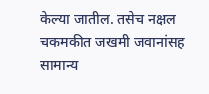केल्या जातील. तसेच नक्षल चकमकीत जखमी जवानांसह सामान्य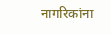नागरिकांना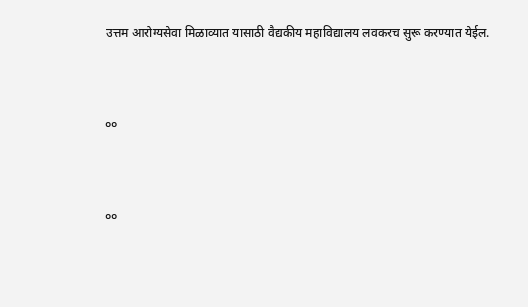उत्तम आरोग्यसेवा मिळाव्यात यासाठी वैद्यकीय महाविद्यालय लवकरच सुरू करण्यात येईल.


००


००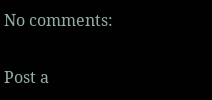No comments:

Post a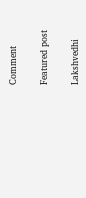Comment

Featured post

Lakshvedhi